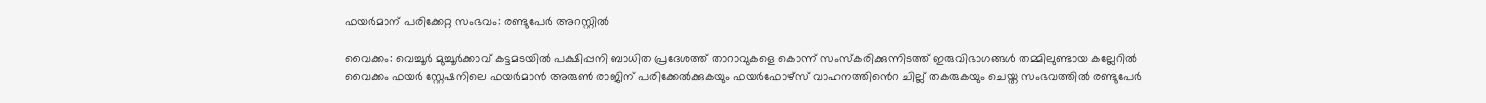ഫയർമാന് പരിക്കേറ്റ സംഭവം: രണ്ടുപേർ അറസ്റ്റിൽ

വൈക്കം: വെച്ചൂർ മുച്ചൂർക്കാവ് കട്ടമടയിൽ പക്ഷിപ്പനി ബാധിത പ്രദേശത്ത് താറാവുകളെ കൊന്ന് സംസ്കരിക്കുന്നിടത്ത് ഇരുവിഭാഗങ്ങൾ തമ്മിലുണ്ടായ കല്ലേറിൽ വൈക്കം ഫയർ സ്റ്റേഷനിലെ ഫയർമാൻ അരുൺ രാജിന് പരിക്കേൽക്കുകയും ഫയർഫോഴ്സ് വാഹനത്തിൻെറ ചില്ല് തകരുകയും ചെയ്ത സംഭവത്തിൽ രണ്ടുപേർ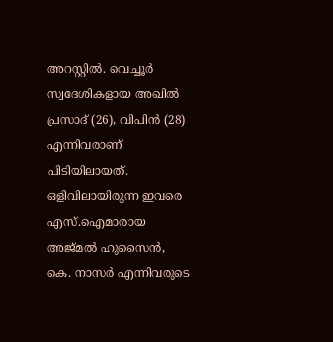അറസ്റ്റിൽ. വെച്ചൂർ സ്വദേശികളായ അഖിൽ പ്രസാദ് (26), വിപിൻ (28) എന്നിവരാണ് പിടിയിലായത്. ഒളിവിലായിരുന്ന ഇവരെ എസ്.ഐമാരായ അജ്മൽ ഹുസൈൻ, കെ. നാസർ എന്നിവരുടെ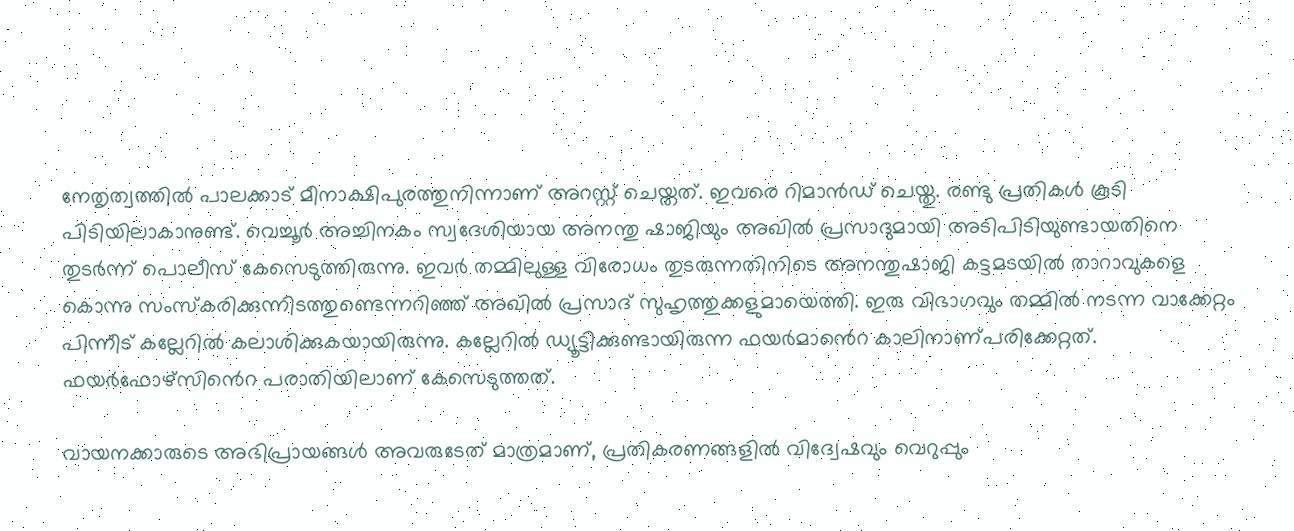നേതൃത്വത്തിൽ പാലക്കാട് മീനാക്ഷിപുരത്തുനിന്നാണ് അറസ്റ്റ് ചെയ്തത്. ഇവരെ റിമാൻഡ് ചെയ്തു. രണ്ടു പ്രതികൾ കൂടി പിടിയിലാകാനുണ്ട്. വെച്ചൂർ അച്ചിനകം സ്വദേശിയായ അനന്തു ഷാജിയും അഖിൽ പ്രസാദുമായി അടിപിടിയുണ്ടായതിനെ തുടർന്ന് പൊലീസ് കേസെടുത്തിരുന്നു. ഇവർ തമ്മിലുള്ള വിരോധം തുടരുന്നതിനിടെ അനന്തുഷാജി കട്ടമടയിൽ താറാവുകളെ കൊന്നു സംസ്കരിക്കുന്നിടത്തുണ്ടെന്നറിഞ്ഞ് അഖിൽ പ്രസാദ് സുഹൃത്തുക്കളുമായെത്തി. ഇരു വിഭാഗവും തമ്മിൽ നടന്ന വാക്കേറ്റം പിന്നീട് കല്ലേറിൽ കലാശിക്കുകയായിരുന്നു. കല്ലേറിൽ ഡ്യൂട്ടിക്കുണ്ടായിരുന്ന ഫയർമാൻെറ കാലിനാണ്പരിക്കേറ്റത്. ഫയർഫോഴ്സിൻെറ പരാതിയിലാണ് കേസെടുത്തത്.

വായനക്കാരുടെ അഭിപ്രായങ്ങള്‍ അവരുടേത് മാത്രമാണ്, പ്രതികരണങ്ങളിൽ വിദ്വേഷവും വെറുപ്പും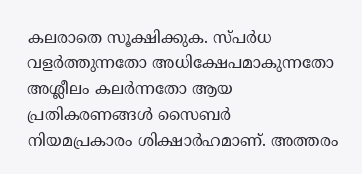കലരാതെ സൂക്ഷിക്കുക. സ്പർധ വളർത്തുന്നതോ അധിക്ഷേപമാകുന്നതോ അശ്ലീലം കലർന്നതോ ആയ പ്രതികരണങ്ങൾ സൈബർ നിയമപ്രകാരം ശിക്ഷാർഹമാണ്. അത്തരം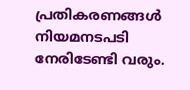പ്രതികരണങ്ങൾ നിയമനടപടി നേരിടേണ്ടി വരും.